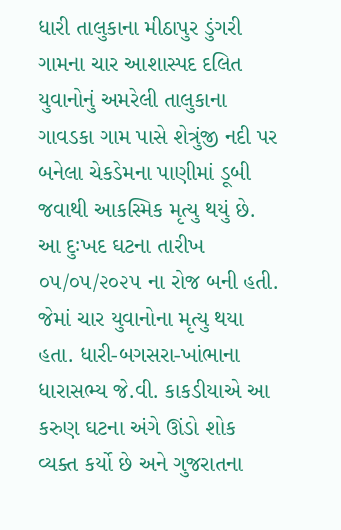ધારી તાલુકાના મીઠાપુર ડુંગરી ગામના ચાર આશાસ્પદ દલિત યુવાનોનું અમરેલી તાલુકાના ગાવડકા ગામ પાસે શેત્રુંજી નદી પર બનેલા ચેકડેમના પાણીમાં ડૂબી જવાથી આકસ્મિક મૃત્યુ થયું છે. આ દુઃખદ ઘટના તારીખ ૦૫/૦૫/૨૦૨૫ ના રોજ બની હતી. જેમાં ચાર યુવાનોના મૃત્યુ થયા હતા. ધારી-બગસરા-ખાંભાના ધારાસભ્ય જે.વી. કાકડીયાએ આ કરુણ ઘટના અંગે ઊંડો શોક વ્યક્ત કર્યો છે અને ગુજરાતના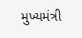મુખ્યમંત્રી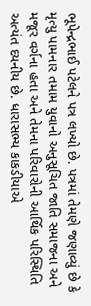ભૂપેન્દ્રભાઈ પટેલને પત્ર લખ્યો છે. પત્રમાં તેમણે જણાવ્યું છે કે મૃત્યુ પામનાર તમામ યુવાનો અનુસૂચિત જાતિ સમાજના અને મજૂર વર્ગના હતા અને તેમના પરિવારોની આર્થિક પરિસ્થિતિ અત્યંત દયનીય છે. ધારાસભ્ય કાકડીયાએ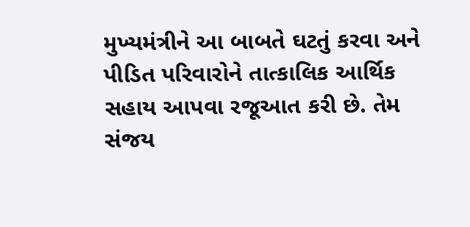મુખ્યમંત્રીને આ બાબતે ઘટતું કરવા અને પીડિત પરિવારોને તાત્કાલિક આર્થિક સહાય આપવા રજૂઆત કરી છે. તેમ સંજય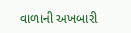વાળાની અખબારી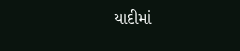યાદીમાં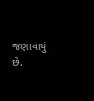જણાવાયું છે.